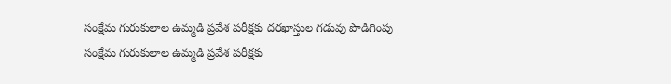సంక్షేమ గురుకులాల ఉమ్మడి ప్రవేశ పరీక్షకు దరఖాస్తుల గడువు పొడిగింపు
సంక్షేమ గురుకులాల ఉమ్మడి ప్రవేశ పరీక్షకు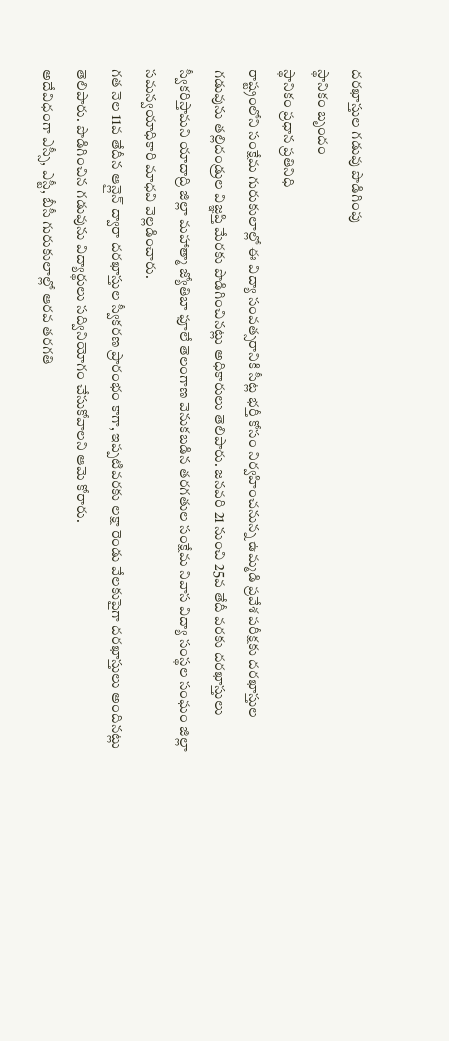దరఖాస్తుల గడువు పొడిగింపు
స్థానికం బృందం
స్థానికం ప్రధాన ప్రతినిధి
రాష్ట్రంలోని సంక్షేమ గురుకులాల్లో ఈ విద్యా సంవత్సరానికి సీట్ల భర్తీ కోసం నిర్వహించనున్న ఉమ్మడి ప్రవేశ పరీక్షకు దరఖాస్తుల గడువును తల్లిదండ్రుల విజ్ఞప్తి మేరకు పొడిగించినట్లు అధికారులు తెలిపారు. జనవరి 21 నుంచి 25వ తేదీ వరకు దరఖాస్తులు స్వీకరిస్తామని యాదాద్రి జిల్లా మహాత్మా జ్యోతిబా ఫూలే తెలంగాణ వెనుకబడిన తరగతుల సంక్షేమ నివాస విద్యా సంస్థల సంఘం జిల్లా సమన్వయాధికారి మాధవి వెల్లడించారు.
గత నెల 11వ తేదీన ఆన్లైన్ ద్వారా దరఖాస్తుల స్వీకరణ ప్రారంభం కాగా, ఇప్పటివరకు లక్షా రెండు వేలకుపైగా దరఖాస్తులు అందినట్లు తెలిపారు. పొడిగించిన గడువును విద్యార్థులు సద్వినియోగం చేసుకోవాలని ఆమె కోరారు.
అదేవిధంగా ఎస్సీ, ఎస్టీ, బీసీ గురుకులాల్లో ఆరవ తరగతి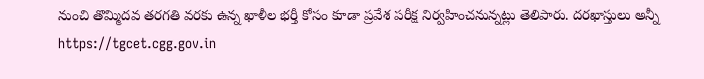నుంచి తొమ్మిదవ తరగతి వరకు ఉన్న ఖాళీల భర్తీ కోసం కూడా ప్రవేశ పరీక్ష నిర్వహించనున్నట్లు తెలిపారు. దరఖాస్తులు అన్నీ https://tgcet.cgg.gov.in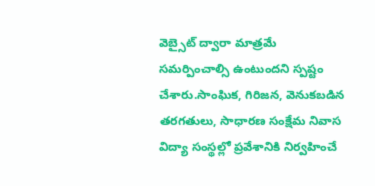వెబ్సైట్ ద్వారా మాత్రమే సమర్పించాల్సి ఉంటుందని స్పష్టం చేశారు.సాంఘిక, గిరిజన, వెనుకబడిన తరగతులు, సాధారణ సంక్షేమ నివాస విద్యా సంస్థల్లో ప్రవేశానికి నిర్వహించే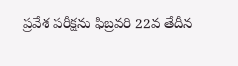ప్రవేశ పరీక్షను ఫిబ్రవరి 22వ తేదీన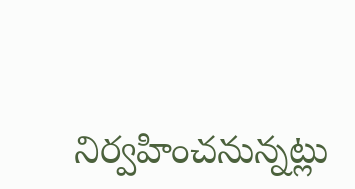నిర్వహించనున్నట్లు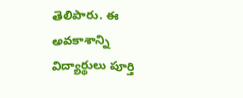తెలిపారు. ఈ అవకాశాన్ని విద్యార్థులు పూర్తి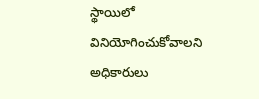స్థాయిలో వినియోగించుకోవాలని అధికారులు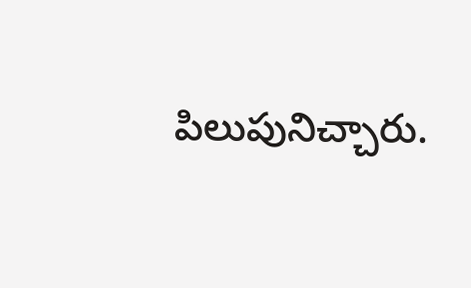పిలుపునిచ్చారు.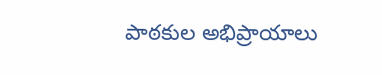పాఠకుల అభిప్రాయాలు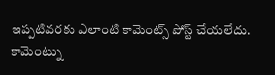ఇప్పటివరకు ఎలాంటి కామెంట్స్ పోస్ట్ చేయలేదు.
కామెంట్ను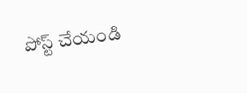పోస్ట్ చేయండి